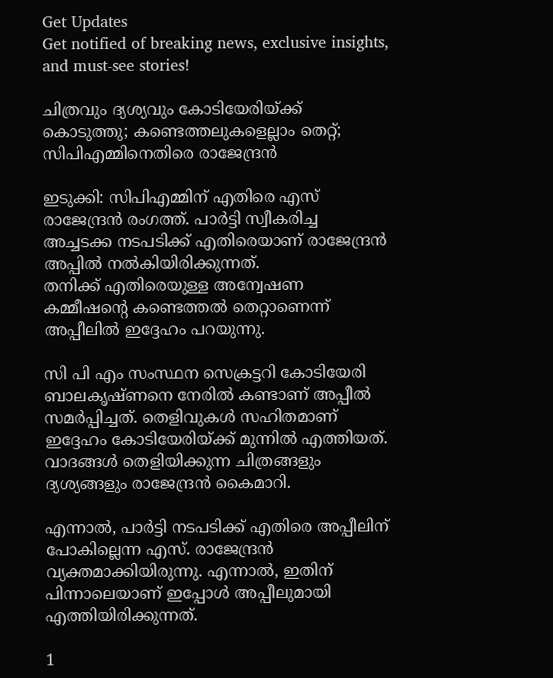Get Updates
Get notified of breaking news, exclusive insights, and must-see stories!

ചിത്രവും ദ്യശ്യവും കോടിയേരിയ്ക്ക് കൊടുത്തു; കണ്ടെത്തലുകളെല്ലാം തെറ്റ്; സിപിഎമ്മിനെതിരെ രാജേന്ദ്രൻ

ഇടുക്കി: സിപിഎമ്മിന് എതിരെ എസ് രാജേന്ദ്രൻ രംഗത്ത്. പാർട്ടി സ്വീകരിച്ച അച്ചടക്ക നടപടിക്ക് എതിരെയാണ് രാജേന്ദ്രൻ അപ്പിൽ നൽകിയിരിക്കുന്നത്.
തനിക്ക് എതിരെയുള്ള അന്വേഷണ കമ്മീഷന്റെ കണ്ടെത്തൽ തെറ്റാണെന്ന് അപ്പീലിൽ ഇദ്ദേഹം പറയുന്നു.

സി പി എം സംസ്ഥന സെക്രട്ടറി കോടിയേരി ബാലകൃഷ്ണനെ നേരിൽ കണ്ടാണ് അപ്പീൽ സമർപ്പിച്ചത്. തെളിവുകൾ സഹിതമാണ് ഇദ്ദേഹം കോടിയേരിയ്ക്ക് മുന്നിൽ എത്തിയത്. വാദങ്ങൾ തെളിയിക്കുന്ന ചിത്രങ്ങളും ദ്യശ്യങ്ങളും രാജേന്ദ്രൻ കൈമാറി.

എന്നാൽ, പാർട്ടി നടപടിക്ക് എതിരെ അപ്പീലിന് പോകില്ലെന്ന എസ്. രാജേന്ദ്രൻ വ്യക്തമാക്കിയിരുന്നു. എന്നാൽ, ഇതിന് പിന്നാലെയാണ് ഇപ്പോൾ അപ്പീലുമായി എത്തിയിരിക്കുന്നത്.

1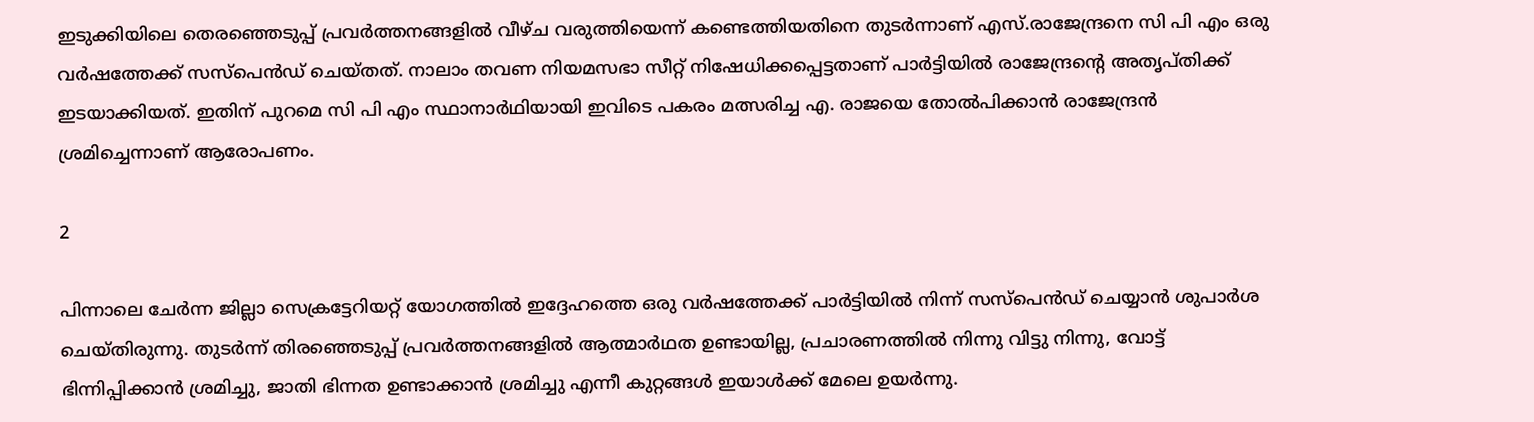ഇടുക്കിയിലെ തെരഞ്ഞെടുപ്പ് പ്രവർത്തനങ്ങളിൽ വീഴ്ച വരുത്തിയെന്ന് കണ്ടെത്തിയതിനെ തുടർന്നാണ് എസ്.രാജേന്ദ്രനെ സി പി എം ഒരു വർഷത്തേക്ക് സസ്പെൻഡ്‌ ചെയ്തത്. നാലാം തവണ നിയമസഭാ സീറ്റ്‌ നിഷേധിക്കപ്പെട്ടതാണ് പാർട്ടിയിൽ രാജേന്ദ്രന്റെ അതൃപ്തിക്ക് ഇടയാക്കിയത്. ഇതിന് പുറമെ സി പി എം സ്ഥാനാർഥിയായി ഇവിടെ പകരം മത്സരിച്ച എ. രാജയെ തോൽപിക്കാൻ രാജേന്ദ്രൻ ശ്രമിച്ചെന്നാണ് ആരോപണം.

2

പിന്നാലെ ചേർന്ന ജില്ലാ സെക്രട്ടേറിയറ്റ് യോഗത്തിൽ ഇദ്ദേഹത്തെ ഒരു വർഷത്തേക്ക് പാർട്ടിയിൽ നിന്ന് സസ്പെൻഡ് ചെയ്യാൻ ശുപാർശ ചെയ്തിരുന്നു. തുടർന്ന് തിരഞ്ഞെടുപ്പ് പ്രവർത്തനങ്ങളിൽ ആത്മാർഥത ഉണ്ടായില്ല, പ്രചാരണത്തിൽ നിന്നു വിട്ടു നിന്നു, വോട്ട് ഭിന്നിപ്പിക്കാൻ ശ്രമിച്ചു, ജാതി ഭിന്നത ഉണ്ടാക്കാൻ ശ്രമിച്ചു എന്നീ കുറ്റങ്ങൾ ഇയാൾക്ക് മേലെ ഉയർന്നു.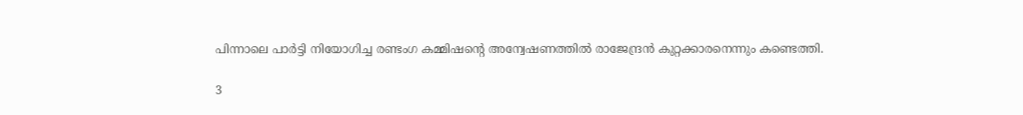പിന്നാലെ പാർട്ടി നിയോഗിച്ച രണ്ടംഗ കമ്മിഷന്റെ അന്വേഷണത്തിൽ രാജേന്ദ്രൻ കുറ്റക്കാരനെന്നും കണ്ടെത്തി.

3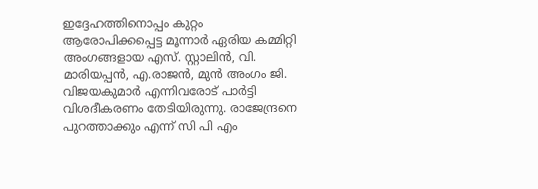ഇദ്ദേഹത്തിനൊപ്പം കുറ്റം ആരോപിക്കപ്പെട്ട മൂന്നാർ ഏരിയ കമ്മിറ്റി അംഗങ്ങളായ എസ്. സ്റ്റാലിൻ, വി. മാരിയപ്പൻ, എ.രാജൻ, മുൻ അംഗം ജി. വിജയകുമാർ എന്നിവരോട് പാർട്ടി വിശദീകരണം തേടിയിരുന്നു. രാജേന്ദ്രനെ പുറത്താക്കും എന്ന് സി പി എം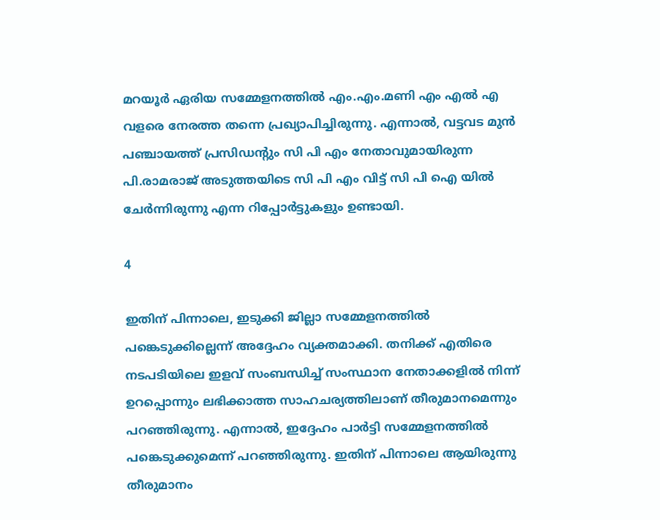മറയൂർ ഏരിയ സമ്മേളനത്തിൽ എം.എം.മണി എം എൽ എ വളരെ നേരത്ത തന്നെ പ്രഖ്യാപിച്ചിരുന്നു. എന്നാൽ, വട്ടവട മുൻ പഞ്ചായത്ത്‌ പ്രസിഡന്റും സി പി എം നേതാവുമായിരുന്ന പി.രാമരാജ് അടുത്തയിടെ സി പി എം വിട്ട് സി പി ഐ യിൽ ചേർന്നിരുന്നു എന്ന റിപ്പോർട്ടുകളും ഉണ്ടായി.

4

ഇതിന് പിന്നാലെ, ഇടുക്കി ജില്ലാ സമ്മേളനത്തിൽ പങ്കെടുക്കില്ലെന്ന് അദ്ദേഹം വ്യക്തമാക്കി. തനിക്ക് എതിരെ നടപടിയിലെ ഇളവ് സംബന്ധിച്ച് സംസ്ഥാന നേതാക്കളിൽ നിന്ന് ഉറപ്പൊന്നും ലഭിക്കാത്ത സാഹചര്യത്തിലാണ് തീരുമാനമെന്നും പറഞ്ഞിരുന്നു. എന്നാൽ, ഇദ്ദേഹം പാർട്ടി സമ്മേളനത്തില്‍ പങ്കെടുക്കുമെന്ന് പറഞ്ഞിരുന്നു. ഇതിന് പിന്നാലെ ആയിരുന്നു തീരുമാനം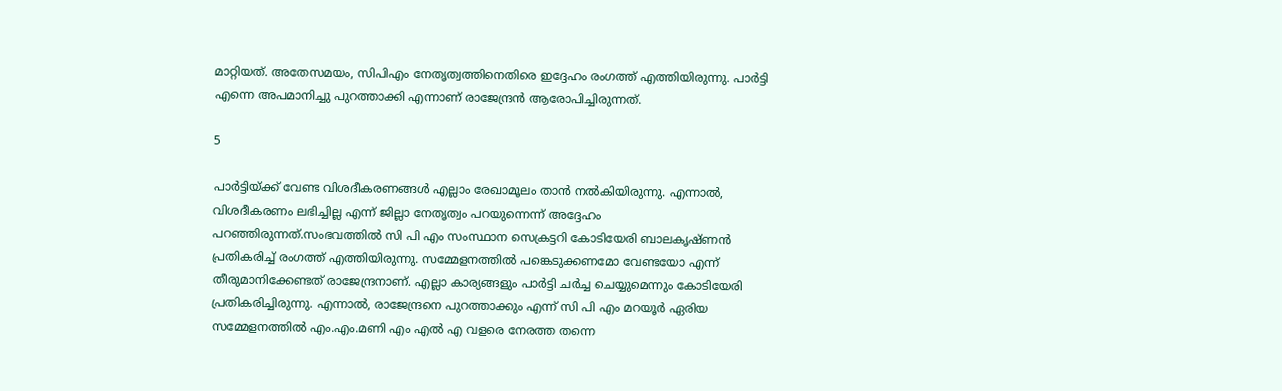മാറ്റിയത്. അതേസമയം, സിപിഎം നേതൃത്വത്തിനെതിരെ ഇദ്ദേഹം രംഗത്ത് എത്തിയിരുന്നു. പാർട്ടി എന്നെ അപമാനിച്ചു പുറത്താക്കി എന്നാണ് രാജേന്ദ്രൻ ആരോപിച്ചിരുന്നത്.

5

പാർട്ടിയ്ക്ക് വേണ്ട വിശദീകരണങ്ങൾ എല്ലാം രേഖാമൂലം താൻ നൽകിയിരുന്നു. എന്നാൽ, വിശദീകരണം ലഭിച്ചില്ല എന്ന് ജില്ലാ നേതൃത്വം പറയുന്നെന്ന് അദ്ദേഹം പറഞ്ഞിരുന്നത്.സംഭവത്തിൽ സി പി എം സംസ്ഥാന സെക്രട്ടറി കോടിയേരി ബാലകൃഷ്ണൻ പ്രതികരിച്ച് രംഗത്ത് എത്തിയിരുന്നു. സമ്മേളനത്തിൽ പങ്കെടുക്കണമോ വേണ്ടയോ എന്ന് തീരുമാനിക്കേണ്ടത് രാജേന്ദ്രനാണ്. എല്ലാ കാര്യങ്ങളും പാർട്ടി ചർച്ച ചെയ്യുമെന്നും കോടിയേരി പ്രതികരിച്ചിരുന്നു. എന്നാൽ, രാജേന്ദ്രനെ പുറത്താക്കും എന്ന് സി പി എം മറയൂർ ഏരിയ സമ്മേളനത്തിൽ എം.എം.മണി എം എൽ എ വളരെ നേരത്ത തന്നെ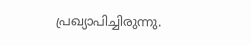പ്രഖ്യാപിച്ചിരുന്നു.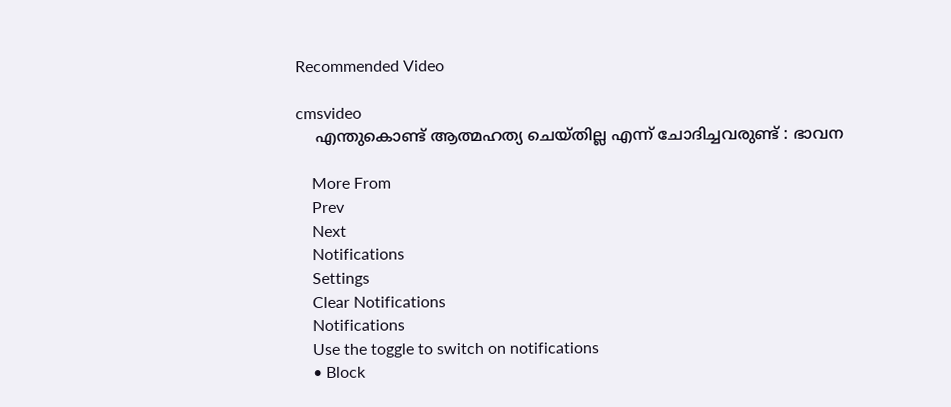Recommended Video

cmsvideo
    എന്തുകൊണ്ട് ആത്മഹത്യ ചെയ്തില്ല എന്ന് ചോദിച്ചവരുണ്ട് : ഭാവന

    More From
    Prev
    Next
    Notifications
    Settings
    Clear Notifications
    Notifications
    Use the toggle to switch on notifications
    • Block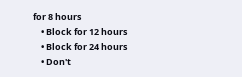for 8 hours
    • Block for 12 hours
    • Block for 24 hours
    • Don't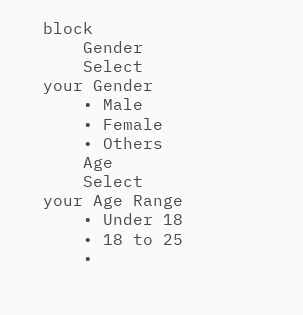block
    Gender
    Select your Gender
    • Male
    • Female
    • Others
    Age
    Select your Age Range
    • Under 18
    • 18 to 25
    •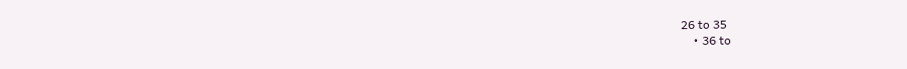26 to 35
    • 36 to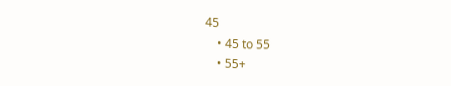45
    • 45 to 55
    • 55+